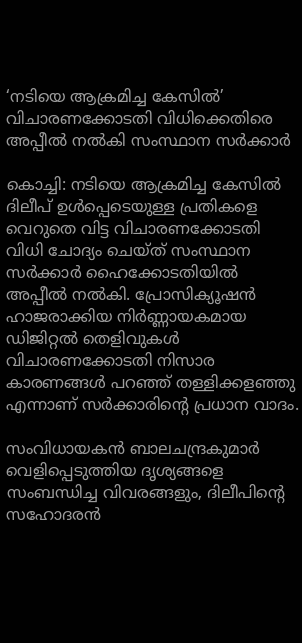‘നടിയെ ആക്രമിച്ച കേസിൽ’ വിചാരണക്കോടതി വിധിക്കെതിരെ അപ്പീൽ നൽകി സംസ്ഥാന സർക്കാർ

കൊച്ചി: നടിയെ ആക്രമിച്ച കേസിൽ ദിലീപ് ഉൾപ്പെടെയുള്ള പ്രതികളെ വെറുതെ വിട്ട വിചാരണക്കോടതി വിധി ചോദ്യം ചെയ്ത് സംസ്ഥാന സർക്കാർ ഹൈക്കോടതിയിൽ അപ്പീൽ നൽകി. പ്രോസിക്യൂഷൻ ഹാജരാക്കിയ നിർണ്ണായകമായ ഡിജിറ്റൽ തെളിവുകൾ വിചാരണക്കോടതി നിസാര കാരണങ്ങൾ പറഞ്ഞ് തള്ളിക്കളഞ്ഞു എന്നാണ് സർക്കാരിന്റെ പ്രധാന വാദം.

സംവിധായകൻ ബാലചന്ദ്രകുമാർ വെളിപ്പെടുത്തിയ ദൃശ്യങ്ങളെ സംബന്ധിച്ച വിവരങ്ങളും, ദിലീപിന്റെ സഹോദരൻ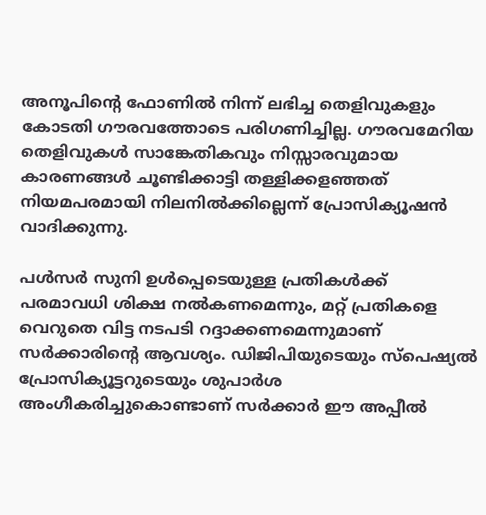അനൂപിന്റെ ഫോണിൽ നിന്ന് ലഭിച്ച തെളിവുകളും കോടതി ഗൗരവത്തോടെ പരിഗണിച്ചില്ല. ഗൗരവമേറിയ തെളിവുകൾ സാങ്കേതികവും നിസ്സാരവുമായ കാരണങ്ങൾ ചൂണ്ടിക്കാട്ടി തള്ളിക്കളഞ്ഞത് നിയമപരമായി നിലനിൽക്കില്ലെന്ന് പ്രോസിക്യൂഷൻ വാദിക്കുന്നു.

പൾസർ സുനി ഉൾപ്പെടെയുള്ള പ്രതികൾക്ക് പരമാവധി ശിക്ഷ നൽകണമെന്നും, മറ്റ് പ്രതികളെ വെറുതെ വിട്ട നടപടി റദ്ദാക്കണമെന്നുമാണ് സർക്കാരിന്റെ ആവശ്യം. ഡിജിപിയുടെയും സ്‌പെഷ്യൽ പ്രോസിക്യൂട്ടറുടെയും ശുപാർശ അംഗീകരിച്ചുകൊണ്ടാണ് സർക്കാർ ഈ അപ്പീൽ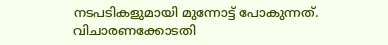നടപടികളുമായി മുന്നോട്ട് പോകുന്നത്. വിചാരണക്കോടതി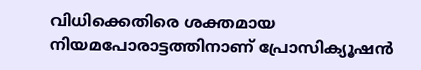വിധിക്കെതിരെ ശക്തമായ നിയമപോരാട്ടത്തിനാണ് പ്രോസിക്യൂഷൻ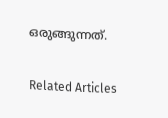ഒരുങ്ങുന്നത്.

Related Articles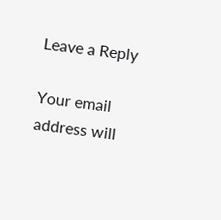Leave a Reply

Your email address will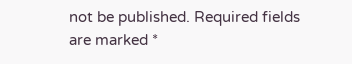not be published. Required fields are marked *